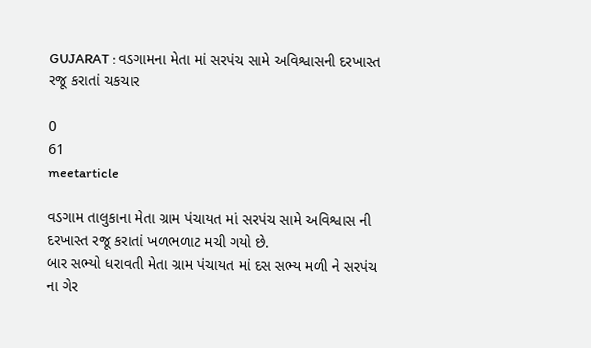GUJARAT : વડગામના મેતા માં સરપંચ સામે અવિશ્વાસની દરખાસ્ત રજૂ કરાતાં ચકચાર

0
61
meetarticle

વડગામ તાલુકાના મેતા ગ્રામ પંચાયત માં સરપંચ સામે અવિશ્વાસ ની દરખાસ્ત રજૂ કરાતાં ખળભળાટ મચી ગયો છે.
બાર સભ્યો ધરાવતી મેતા ગ્રામ પંચાયત માં દસ સભ્ય મળી ને સરપંચ ના ગેર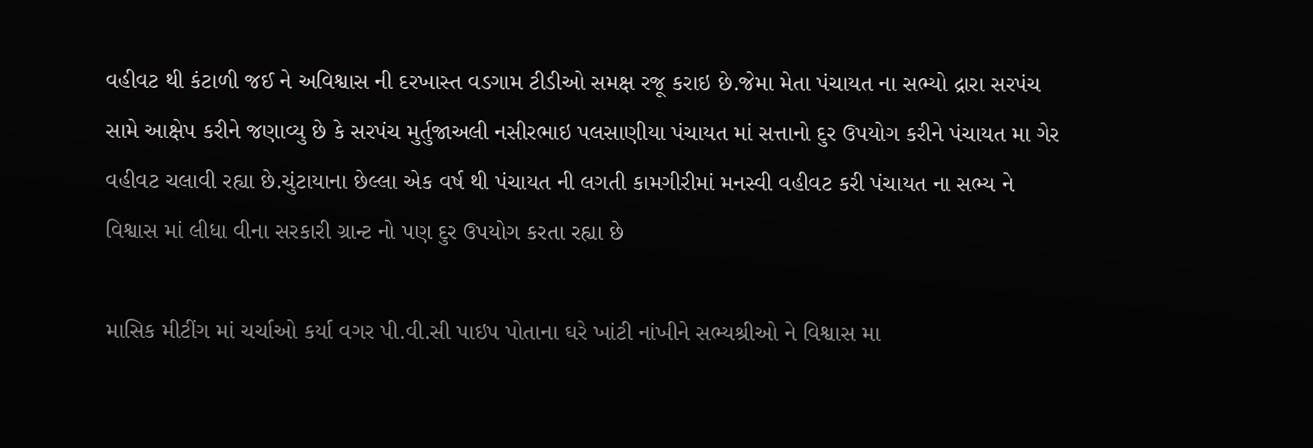વહીવટ થી કંટાળી જઈ ને અવિશ્વાસ ની દરખાસ્ત વડગામ ટીડીઓ સમક્ષ રજૂ કરાઇ છે.જેમા મેતા પંચાયત ના સભ્યો દ્રારા સરપંચ સામે આક્ષેપ કરીને જણાવ્યુ છે કે સરપંચ મુર્તુજાઅલી નસીરભાઇ પલસાણીયા પંચાયત માં સત્તાનો દુર ઉપયોગ કરીને પંચાયત મા ગેર વહીવટ ચલાવી રહ્યા છે.ચુંટાયાના છેલ્લા એક વર્ષ થી પંચાયત ની લગતી કામગીરીમાં મનસ્વી વહીવટ કરી પંચાયત ના સભ્ય ને વિશ્વાસ માં લીધા વીના સરકારી ગ્રાન્ટ નો પણ દુર ઉપયોગ કરતા રહ્યા છે

માસિક મીટીંગ માં ચર્ચાઓ કર્યા વગર પી.વી.સી પાઇપ પોતાના ઘરે ખાંટી નાંખીને સભ્યશ્રીઓ ને વિશ્વાસ મા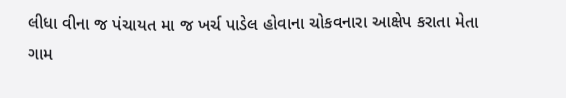લીધા વીના જ પંચાયત મા જ ખર્ચ પાડેલ હોવાના ચોકવનારા આક્ષેપ કરાતા મેતા ગામ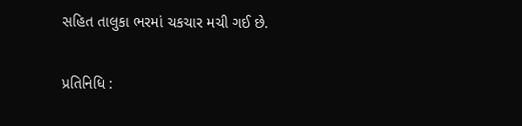સહિત તાલુકા ભરમાં ચકચાર મચી ગઈ છે.

પ્રતિનિધિ :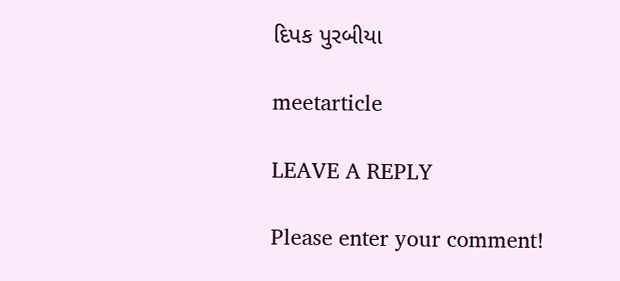દિપક પુરબીયા

meetarticle

LEAVE A REPLY

Please enter your comment!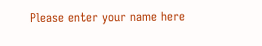Please enter your name here